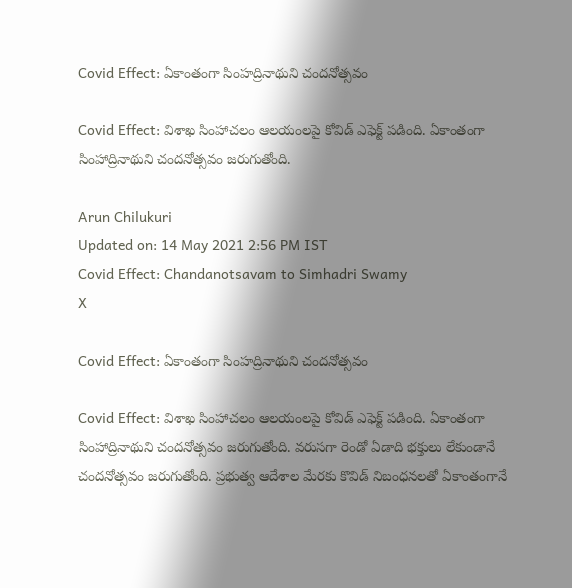Covid Effect: ఏకాంతంగా సింహద్రినాథుని చందనోత్సవం

Covid Effect: విశాఖ సింహాచలం ఆలయంలపై కోవిడ్ ఎఫెక్ట్ పడింది. ఏకాంతంగా సింహాద్రినాథుని చందనోత్సవం జరుగుతోంది.

Arun Chilukuri
Updated on: 14 May 2021 2:56 PM IST
Covid Effect: Chandanotsavam to Simhadri Swamy
X

Covid Effect: ఏకాంతంగా సింహద్రినాథుని చందనోత్సవం

Covid Effect: విశాఖ సింహాచలం ఆలయంలపై కోవిడ్ ఎఫెక్ట్ పడింది. ఏకాంతంగా సింహాద్రినాథుని చందనోత్సవం జరుగుతోంది. వరుసగా రెండో ఏడాది భక్తులు లేకుండానే చందనోత్సవం జరుగుతోంది. ప్రభుత్వ ఆదేశాల మేరకు కొవిడ్ నిబంధనలతో ఏకాంతంగానే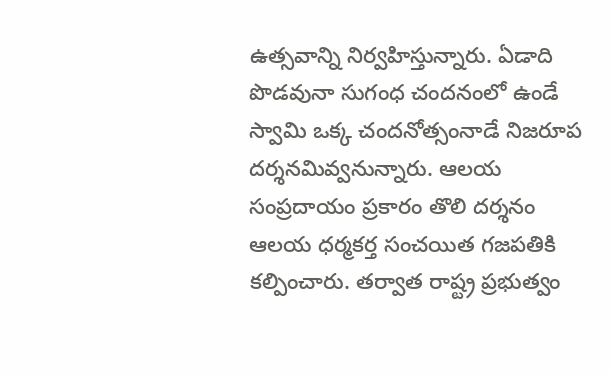ఉత్సవాన్ని నిర్వహిస్తున్నారు. ఏడాది పొడవునా సుగంధ చందనంలో ఉండే స్వామి ఒక్క చందనోత్సంనాడే నిజరూప దర్శనమివ్వనున్నారు. ఆలయ సంప్రదాయం ప్రకారం తొలి దర్శనం ఆలయ ధర్మకర్త సంచయిత గజపతికి కల్పించారు. తర్వాత రాష్ట్ర ప్రభుత్వం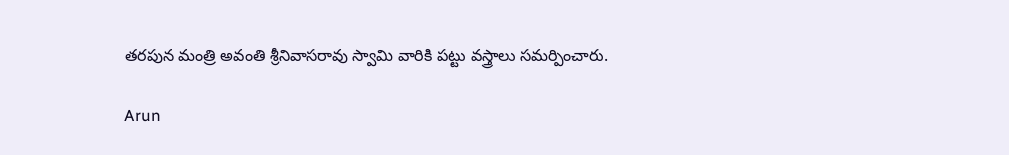తరపున మంత్రి అవంతి శ్రీనివాసరావు స్వామి వారికి పట్టు వస్త్రాలు సమర్పించారు.

Arun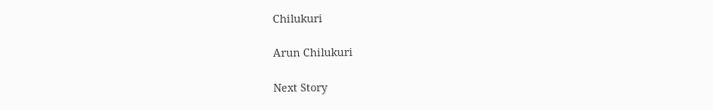Chilukuri

Arun Chilukuri

Next Story